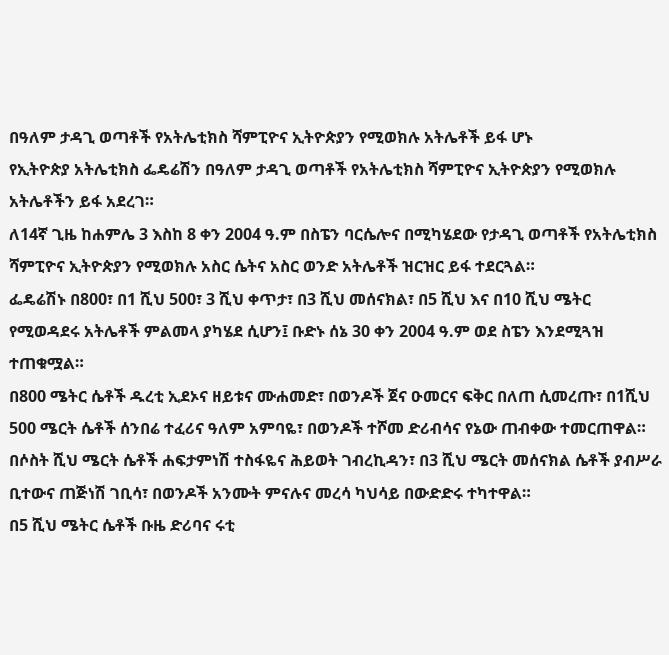በዓለም ታዳጊ ወጣቶች የአትሌቲክስ ሻምፒዮና ኢትዮጵያን የሚወክሉ አትሌቶች ይፋ ሆኑ
የኢትዮጵያ አትሌቲክስ ፌዴሬሽን በዓለም ታዳጊ ወጣቶች የአትሌቲክስ ሻምፒዮና ኢትዮጵያን የሚወክሉ አትሌቶችን ይፋ አደረገ።
ለ14ኛ ጊዜ ከሐምሌ 3 እስከ 8 ቀን 2004 ዓ.ም በስፔን ባርሴሎና በሚካሄደው የታዳጊ ወጣቶች የአትሌቲክስ ሻምፒዮና ኢትዮጵያን የሚወክሉ አስር ሴትና አስር ወንድ አትሌቶች ዝርዝር ይፋ ተደርጓል።
ፌዴሬሽኑ በ800፣ በ1 ሺህ 500፣ 3 ሺህ ቀጥታ፣ በ3 ሺህ መሰናክል፣ በ5 ሺህ እና በ10 ሺህ ሜትር የሚወዳደሩ አትሌቶች ምልመላ ያካሄደ ሲሆን፤ ቡድኑ ሰኔ 30 ቀን 2004 ዓ.ም ወደ ስፔን እንደሚጓዝ ተጠቁሟል።
በ800 ሜትር ሴቶች ዱረቲ ኢደኦና ዘይቱና ሙሐመድ፣ በወንዶች ጀና ዑመርና ፍቅር በለጠ ሲመረጡ፣ በ1ሺህ 500 ሜርት ሴቶች ሰንበሬ ተፈሪና ዓለም አምባዬ፣ በወንዶች ተሾመ ድሪብሳና የኔው ጠብቀው ተመርጠዋል።
በሶስት ሺህ ሜርት ሴቶች ሐፍታምነሽ ተስፋዬና ሕይወት ገብረኪዳን፣ በ3 ሺህ ሜርት መሰናክል ሴቶች ያብሥራ ቢተውና ጠጅነሽ ገቢሳ፣ በወንዶች አንሙት ምናሉና መረሳ ካህሳይ በውድድሩ ተካተዋል።
በ5 ሺህ ሜትር ሴቶች ቡዜ ድሪባና ሩቲ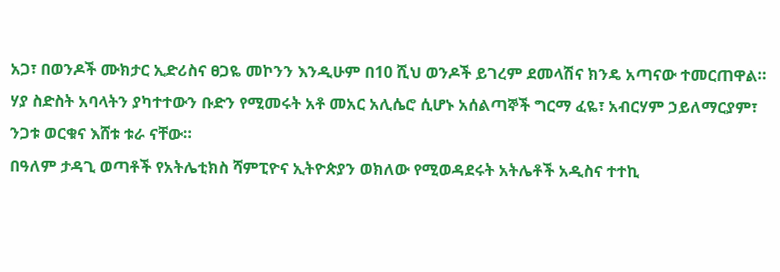አጋ፣ በወንዶች ሙክታር ኢድሪስና ፀጋዬ መኮንን እንዲሁም በ10 ሺህ ወንዶች ይገረም ደመላሽና ክንዴ አጣናው ተመርጠዋል።
ሃያ ስድስት አባላትን ያካተተውን ቡድን የሚመሩት አቶ መአር አሊሴሮ ሲሆኑ አሰልጣኞች ግርማ ፈዬ፣ አብርሃም ኃይለማርያም፣ ንጋቱ ወርቁና እሸቱ ቱራ ናቸው።
በዓለም ታዳጊ ወጣቶች የአትሌቲክስ ሻምፒዮና ኢትዮጵያን ወክለው የሚወዳደሩት አትሌቶች አዲስና ተተኪ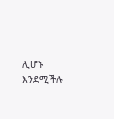ሊሆኑ እንደሚችሉ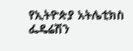የኢትዮጵያ አትሌቲክስ ፌዴሬሽን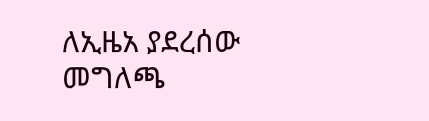ለኢዜአ ያደረሰው መግለጫ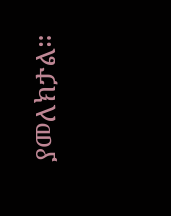ያመለክታል።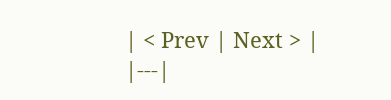| < Prev | Next > |
|---|